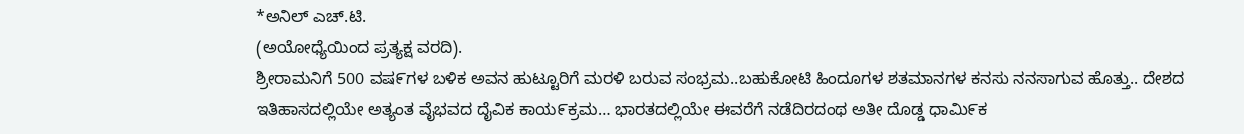*ಅನಿಲ್ ಎಚ್.ಟಿ.
(ಅಯೋಧ್ಯೆಯಿಂದ ಪ್ರತ್ಯಕ್ಷ ವರದಿ).
ಶ್ರೀರಾಮನಿಗೆ 500 ವಷ೯ಗಳ ಬಳಿಕ ಅವನ ಹುಟ್ಟೂರಿಗೆ ಮರಳಿ ಬರುವ ಸಂಭ್ರಮ..ಬಹುಕೋಟಿ ಹಿಂದೂಗಳ ಶತಮಾನಗಳ ಕನಸು ನನಸಾಗುವ ಹೊತ್ತು.. ದೇಶದ ಇತಿಹಾಸದಲ್ಲಿಯೇ ಅತ್ಯಂತ ವೈಭವದ ದೈವಿಕ ಕಾಯ೯ಕ್ರಮ… ಭಾರತದಲ್ಲಿಯೇ ಈವರೆಗೆ ನಡೆದಿರದಂಥ ಅತೀ ದೊಡ್ಡ ಧಾಮಿ೯ಕ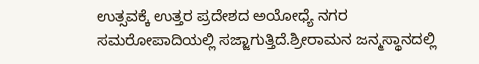ಉತ್ಸವಕ್ಕೆ ಉತ್ತರ ಪ್ರದೇಶದ ಅಯೋಧ್ಯೆ ನಗರ ಸಮರೋಪಾದಿಯಲ್ಲಿ ಸಜ್ಜಾಗುತ್ತಿದೆ.ಶ್ರೀರಾಮನ ಜನ್ಮಸ್ಥಾನದಲ್ಲಿ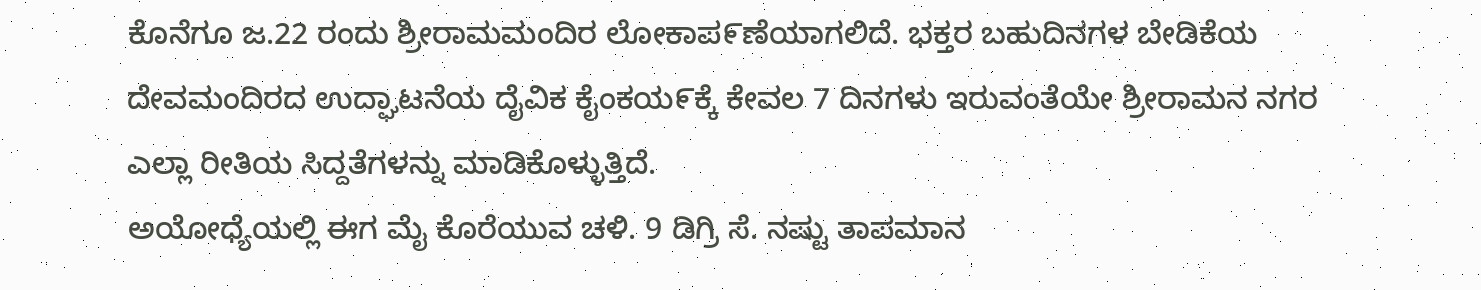ಕೊನೆಗೂ ಜ.22 ರಂದು ಶ್ರೀರಾಮಮಂದಿರ ಲೋಕಾಪ೯ಣೆಯಾಗಲಿದೆ. ಭಕ್ತರ ಬಹುದಿನಗಳ ಬೇಡಿಕೆಯ ದೇವಮಂದಿರದ ಉದ್ಘಾಟನೆಯ ದೈವಿಕ ಕೈಂಕಯ೯ಕ್ಕೆ ಕೇವಲ 7 ದಿನಗಳು ಇರುವಂತೆಯೇ ಶ್ರೀರಾಮನ ನಗರ ಎಲ್ಲಾ ರೀತಿಯ ಸಿದ್ದತೆಗಳನ್ನು ಮಾಡಿಕೊಳ್ಳುತ್ತಿದೆ.
ಅಯೋಧ್ಯೆಯಲ್ಲಿ ಈಗ ಮೈ ಕೊರೆಯುವ ಚಳಿ. 9 ಡಿಗ್ರಿ ಸೆ. ನಷ್ಟು ತಾಪಮಾನ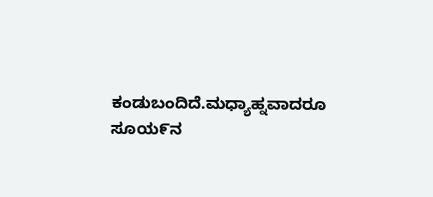ಕಂಡುಬಂದಿದೆ.ಮಧ್ಯಾಹ್ನವಾದರೂ ಸೂಯ೯ನ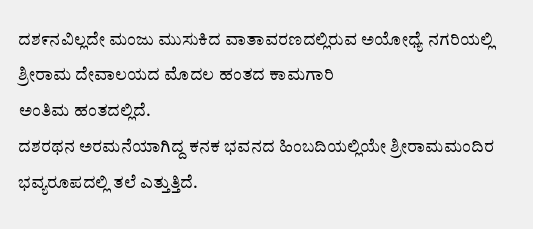ದಶ೯ನವಿಲ್ಲದೇ ಮಂಜು ಮುಸುಕಿದ ವಾತಾವರಣದಲ್ಲಿರುವ ಅಯೋಧ್ಯೆ ನಗರಿಯಲ್ಲಿ ಶ್ರೀರಾಮ ದೇವಾಲಯದ ಮೊದಲ ಹಂತದ ಕಾಮಗಾರಿ
ಅಂತಿಮ ಹಂತದಲ್ಲಿದೆ.
ದಶರಥನ ಅರಮನೆಯಾಗಿದ್ದ ಕನಕ ಭವನದ ಹಿಂಬದಿಯಲ್ಲಿಯೇ ಶ್ರೀರಾಮಮಂದಿರ ಭವ್ಯರೂಪದಲ್ಲಿ ತಲೆ ಎತ್ತುತ್ತಿದೆ.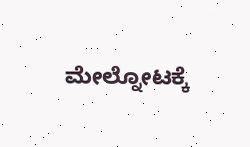ಮೇಲ್ನೋಟಕ್ಕೆ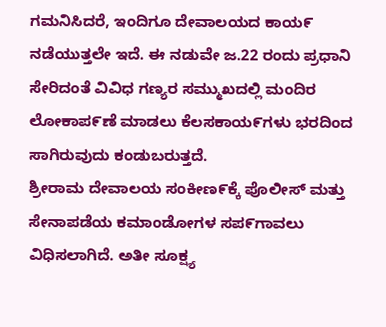ಗಮನಿಸಿದರೆ, ಇಂದಿಗೂ ದೇವಾಲಯದ ಕಾಯ೯ ನಡೆಯುತ್ತಲೇ ಇದೆ. ಈ ನಡುವೇ ಜ.22 ರಂದು ಪ್ರಧಾನಿ ಸೇರಿದಂತೆ ವಿವಿಧ ಗಣ್ಯರ ಸಮ್ಮುಖದಲ್ಲಿ ಮಂದಿರ ಲೋಕಾಪ೯ಣೆ ಮಾಡಲು ಕೆಲಸಕಾಯ೯ಗಳು ಭರದಿಂದ ಸಾಗಿರುವುದು ಕಂಡುಬರುತ್ತದೆ.
ಶ್ರೀರಾಮ ದೇವಾಲಯ ಸಂಕೀಣ೯ಕ್ಕೆ ಪೊಲೀಸ್ ಮತ್ತು ಸೇನಾಪಡೆಯ ಕಮಾಂಡೋಗಳ ಸಪ೯ಗಾವಲು ವಿಧಿಸಲಾಗಿದೆ. ಅತೀ ಸೂಕ್ಷ್ಯ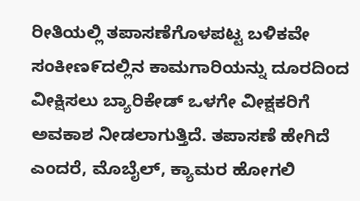ರೀತಿಯಲ್ಲಿ ತಪಾಸಣೆಗೊಳಪಟ್ಟ ಬಳಿಕವೇ ಸಂಕೀಣ೯ದಲ್ಲಿನ ಕಾಮಗಾರಿಯನ್ನು ದೂರದಿಂದ ವೀಕ್ಷಿಸಲು ಬ್ಯಾರಿಕೇಡ್ ಒಳಗೇ ವೀಕ್ಷಕರಿಗೆ ಅವಕಾಶ ನೀಡಲಾಗುತ್ತಿದೆ. ತಪಾಸಣೆ ಹೇಗಿದೆ ಎಂದರೆ, ಮೊಬೈಲ್, ಕ್ಯಾಮರ ಹೋಗಲಿ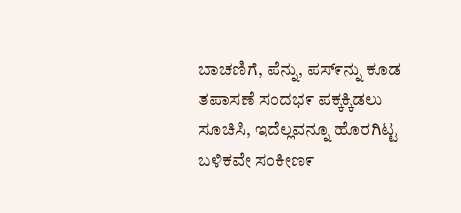ಬಾಚಣಿಗೆ, ಪೆನ್ನು, ಪಸ್೯ನ್ನು ಕೂಡ ತಪಾಸಣೆ ಸಂದಭ೯ ಪಕ್ಕಕ್ಕಿಡಲು ಸೂಚಿಸಿ, ಇದೆಲ್ಲವನ್ನೂ ಹೊರಗಿಟ್ಟ ಬಳಿಕವೇ ಸಂಕೀಣ೯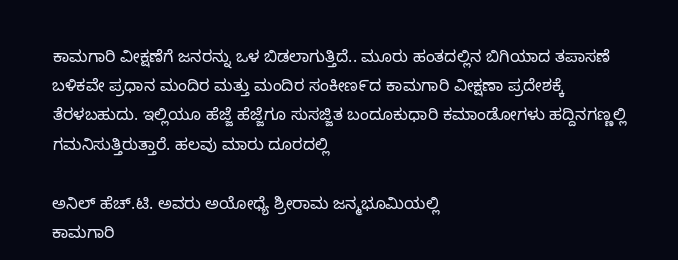ಕಾಮಗಾರಿ ವೀಕ್ಷಣೆಗೆ ಜನರನ್ನು ಒಳ ಬಿಡಲಾಗುತ್ತಿದೆ.. ಮೂರು ಹಂತದಲ್ಲಿನ ಬಿಗಿಯಾದ ತಪಾಸಣೆ ಬಳಿಕವೇ ಪ್ರಧಾನ ಮಂದಿರ ಮತ್ತು ಮಂದಿರ ಸಂಕೀಣ೯ದ ಕಾಮಗಾರಿ ವೀಕ್ಷಣಾ ಪ್ರದೇಶಕ್ಕೆ ತೆರಳಬಹುದು. ಇಲ್ಲಿಯೂ ಹೆಜ್ಜೆ ಹೆಜ್ಜೆಗೂ ಸುಸಜ್ಜಿತ ಬಂದೂಕುಧಾರಿ ಕಮಾಂಡೋಗಳು ಹದ್ದಿನಗಣ್ಣಲ್ಲಿ ಗಮನಿಸುತ್ತಿರುತ್ತಾರೆ. ಹಲವು ಮಾರು ದೂರದಲ್ಲಿ

ಅನಿಲ್ ಹೆಚ್.ಟಿ. ಅವರು ಅಯೋಧ್ಯೆ ಶ್ರೀರಾಮ ಜನ್ಮಭೂಮಿಯಲ್ಲಿ
ಕಾಮಗಾರಿ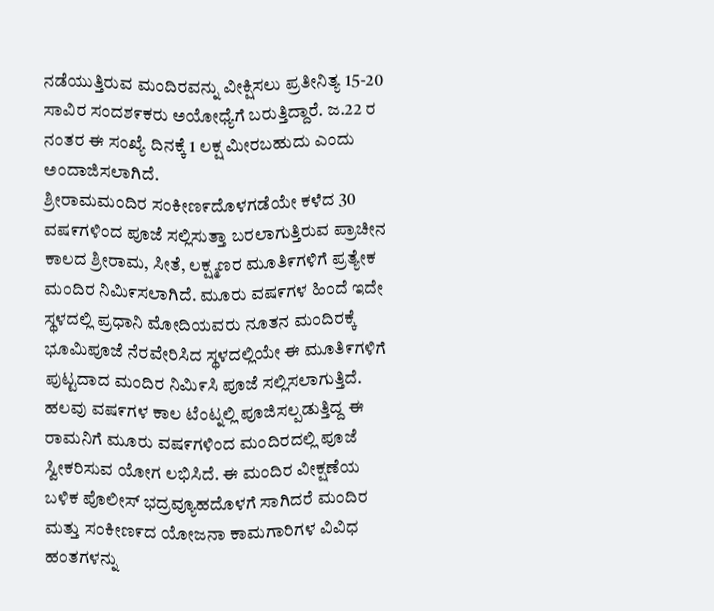ನಡೆಯುತ್ತಿರುವ ಮಂದಿರವನ್ನು ವೀಕ್ಷಿಸಲು ಪ್ರತೀನಿತ್ಯ 15-20 ಸಾವಿರ ಸಂದಶ೯ಕರು ಅಯೋಧ್ಯೆಗೆ ಬರುತ್ತಿದ್ದಾರೆ. ಜ.22 ರ ನಂತರ ಈ ಸಂಖ್ಯೆ ದಿನಕ್ಕೆ 1 ಲಕ್ಷ ಮೀರಬಹುದು ಎಂದು ಅಂದಾಜಿಸಲಾಗಿದೆ.
ಶ್ರೀರಾಮಮಂದಿರ ಸಂಕೀಣ೯ದೊಳಗಡೆಯೇ ಕಳೆದ 30 ವಷ೯ಗಳಿಂದ ಪೂಜೆ ಸಲ್ಲಿಸುತ್ತಾ ಬರಲಾಗುತ್ತಿರುವ ಪ್ರಾಚೀನ ಕಾಲದ ಶ್ರೀರಾಮ, ಸೀತೆ, ಲಕ್ಷ್ಮಣರ ಮೂತಿ೯ಗಳಿಗೆ ಪ್ರತ್ಯೇಕ ಮಂದಿರ ನಿಮಿ೯ಸಲಾಗಿದೆ. ಮೂರು ವಷ೯ಗಳ ಹಿಂದೆ ಇದೇ ಸ್ಥಳದಲ್ಲಿ ಪ್ರಧಾನಿ ಮೋದಿಯವರು ನೂತನ ಮಂದಿರಕ್ಕೆ ಭೂಮಿಪೂಜೆ ನೆರವೇರಿಸಿದ ಸ್ಥಳದಲ್ಲಿಯೇ ಈ ಮೂತಿ೯ಗಳಿಗೆ ಪುಟ್ಟದಾದ ಮಂದಿರ ನಿಮಿ೯ಸಿ ಪೂಜೆ ಸಲ್ಲಿಸಲಾಗುತ್ತಿದೆ. ಹಲವು ವಷ೯ಗಳ ಕಾಲ ಟೆಂಟ್ನಲ್ಲಿ ಪೂಜಿಸಲ್ಪಡುತ್ತಿದ್ದ ಈ ರಾಮನಿಗೆ ಮೂರು ವಷ೯ಗಳಿಂದ ಮಂದಿರದಲ್ಲಿ ಪೂಜೆ ಸ್ವೀಕರಿಸುವ ಯೋಗ ಲಭಿಸಿದೆ. ಈ ಮಂದಿರ ವೀಕ್ಷಣೆಯ ಬಳಿಕ ಪೊಲೀಸ್ ಭದ್ರವ್ಯೂಹದೊಳಗೆ ಸಾಗಿದರೆ ಮಂದಿರ ಮತ್ತು ಸಂಕೀಣ೯ದ ಯೋಜನಾ ಕಾಮಗಾರಿಗಳ ವಿವಿಧ ಹಂತಗಳನ್ನು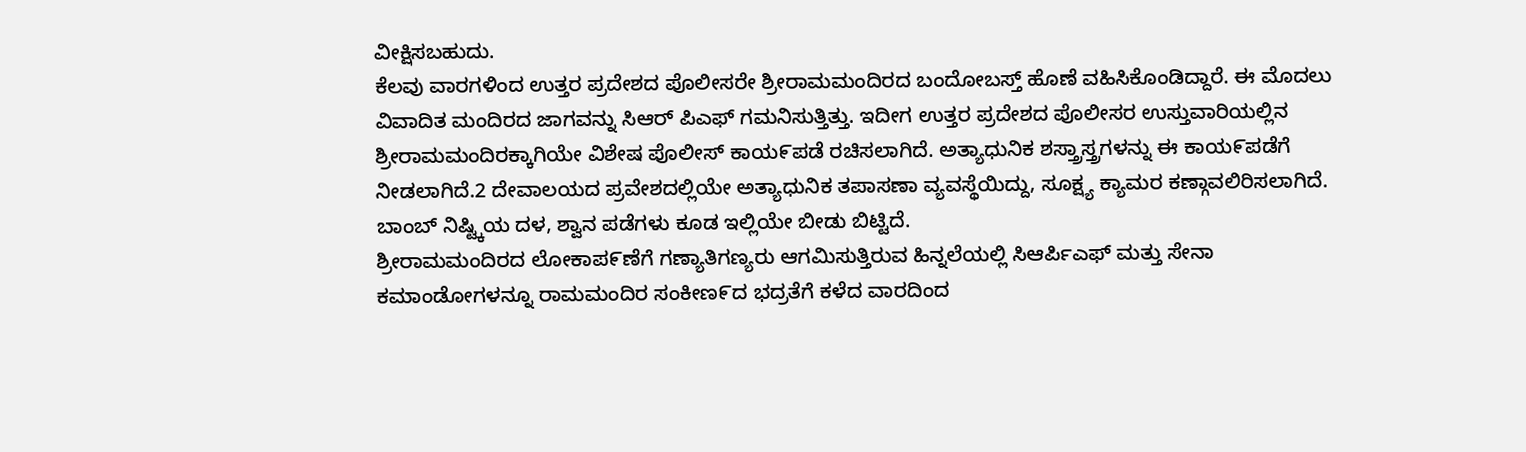ವೀಕ್ಷಿಸಬಹುದು.
ಕೆಲವು ವಾರಗಳಿಂದ ಉತ್ತರ ಪ್ರದೇಶದ ಪೊಲೀಸರೇ ಶ್ರೀರಾಮಮಂದಿರದ ಬಂದೋಬಸ್ತ್ ಹೊಣೆ ವಹಿಸಿಕೊಂಡಿದ್ದಾರೆ. ಈ ಮೊದಲು ವಿವಾದಿತ ಮಂದಿರದ ಜಾಗವನ್ನು ಸಿಆರ್ ಪಿಎಫ್ ಗಮನಿಸುತ್ತಿತ್ತು. ಇದೀಗ ಉತ್ತರ ಪ್ರದೇಶದ ಪೊಲೀಸರ ಉಸ್ತುವಾರಿಯಲ್ಲಿನ ಶ್ರೀರಾಮಮಂದಿರಕ್ಕಾಗಿಯೇ ವಿಶೇಷ ಪೊಲೀಸ್ ಕಾಯ೯ಪಡೆ ರಚಿಸಲಾಗಿದೆ. ಅತ್ಯಾಧುನಿಕ ಶಸ್ತ್ರಾಸ್ತ್ರಗಳನ್ನು ಈ ಕಾಯ೯ಪಡೆಗೆ ನೀಡಲಾಗಿದೆ.2 ದೇವಾಲಯದ ಪ್ರವೇಶದಲ್ಲಿಯೇ ಅತ್ಯಾಧುನಿಕ ತಪಾಸಣಾ ವ್ಯವಸ್ಥೆಯಿದ್ದು, ಸೂಕ್ಷ್ಯ ಕ್ಯಾಮರ ಕಣ್ಗಾವಲಿರಿಸಲಾಗಿದೆ. ಬಾಂಬ್ ನಿಷ್ಟ್ಕಿಯ ದಳ, ಶ್ವಾನ ಪಡೆಗಳು ಕೂಡ ಇಲ್ಲಿಯೇ ಬೀಡು ಬಿಟ್ಟಿದೆ.
ಶ್ರೀರಾಮಮಂದಿರದ ಲೋಕಾಪ೯ಣೆಗೆ ಗಣ್ಯಾತಿಗಣ್ಯರು ಆಗಮಿಸುತ್ತಿರುವ ಹಿನ್ನಲೆಯಲ್ಲಿ ಸಿಆರ್ಪಿಎಫ್ ಮತ್ತು ಸೇನಾ ಕಮಾಂಡೋಗಳನ್ನೂ ರಾಮಮಂದಿರ ಸಂಕೀಣ೯ದ ಭದ್ರತೆಗೆ ಕಳೆದ ವಾರದಿಂದ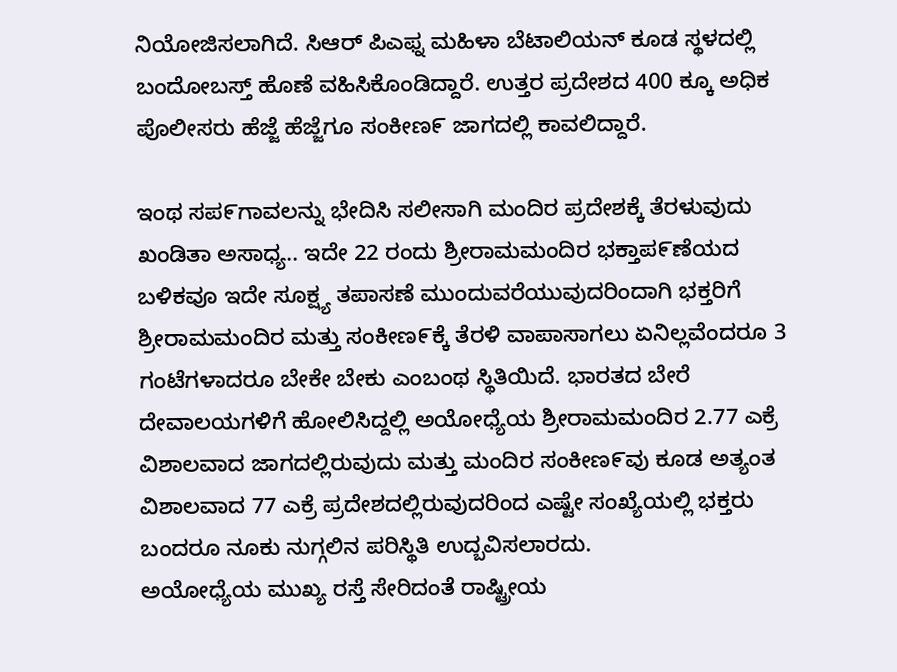ನಿಯೋಜಿಸಲಾಗಿದೆ. ಸಿಆರ್ ಪಿಎಫ್ನ ಮಹಿಳಾ ಬೆಟಾಲಿಯನ್ ಕೂಡ ಸ್ಥಳದಲ್ಲಿ ಬಂದೋಬಸ್ತ್ ಹೊಣೆ ವಹಿಸಿಕೊಂಡಿದ್ದಾರೆ. ಉತ್ತರ ಪ್ರದೇಶದ 400 ಕ್ಕೂ ಅಧಿಕ ಪೊಲೀಸರು ಹೆಜ್ಜೆ ಹೆಜ್ಜೆಗೂ ಸಂಕೀಣ೯ ಜಾಗದಲ್ಲಿ ಕಾವಲಿದ್ದಾರೆ.

ಇಂಥ ಸಪ೯ಗಾವಲನ್ನು ಭೇದಿಸಿ ಸಲೀಸಾಗಿ ಮಂದಿರ ಪ್ರದೇಶಕ್ಕೆ ತೆರಳುವುದು ಖಂಡಿತಾ ಅಸಾಧ್ಯ.. ಇದೇ 22 ರಂದು ಶ್ರೀರಾಮಮಂದಿರ ಭಕ್ತಾಪ೯ಣೆಯದ ಬಳಿಕವೂ ಇದೇ ಸೂಕ್ಷ್ಯ ತಪಾಸಣೆ ಮುಂದುವರೆಯುವುದರಿಂದಾಗಿ ಭಕ್ತರಿಗೆ ಶ್ರೀರಾಮಮಂದಿರ ಮತ್ತು ಸಂಕೀಣ೯ಕ್ಕೆ ತೆರಳಿ ವಾಪಾಸಾಗಲು ಏನಿಲ್ಲವೆಂದರೂ 3 ಗಂಟೆಗಳಾದರೂ ಬೇಕೇ ಬೇಕು ಎಂಬಂಥ ಸ್ಥಿತಿಯಿದೆ. ಭಾರತದ ಬೇರೆ ದೇವಾಲಯಗಳಿಗೆ ಹೋಲಿಸಿದ್ದಲ್ಲಿ ಅಯೋಧ್ಯೆಯ ಶ್ರೀರಾಮಮಂದಿರ 2.77 ಎಕ್ರೆ ವಿಶಾಲವಾದ ಜಾಗದಲ್ಲಿರುವುದು ಮತ್ತು ಮಂದಿರ ಸಂಕೀಣ೯ವು ಕೂಡ ಅತ್ಯಂತ ವಿಶಾಲವಾದ 77 ಎಕ್ರೆ ಪ್ರದೇಶದಲ್ಲಿರುವುದರಿಂದ ಎಷ್ಟೇ ಸಂಖ್ಯೆಯಲ್ಲಿ ಭಕ್ತರು ಬಂದರೂ ನೂಕು ನುಗ್ಗಲಿನ ಪರಿಸ್ಥಿತಿ ಉದ್ಬವಿಸಲಾರದು.
ಅಯೋಧ್ಯೆಯ ಮುಖ್ಯ ರಸ್ತೆ ಸೇರಿದಂತೆ ರಾಷ್ಟ್ರೀಯ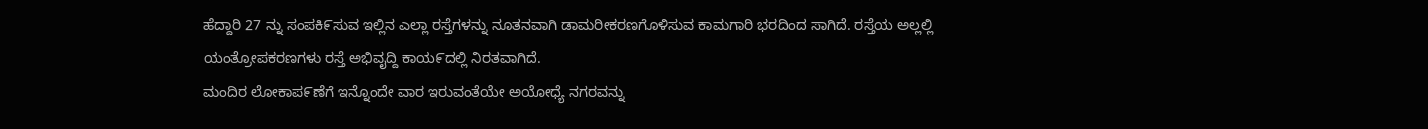ಹೆದ್ದಾರಿ 27 ನ್ನು ಸಂಪಕಿ೯ಸುವ ಇಲ್ಲಿನ ಎಲ್ಲಾ ರಸ್ತೆಗಳನ್ನು ನೂತನವಾಗಿ ಡಾಮರೀಕರಣಗೊಳಿಸುವ ಕಾಮಗಾರಿ ಭರದಿಂದ ಸಾಗಿದೆ. ರಸ್ತೆಯ ಅಲ್ಲಲ್ಲಿ ಯಂತ್ರೋಪಕರಣಗಳು ರಸ್ತೆ ಅಭಿವೖದ್ದಿ ಕಾಯ೯ದಲ್ಲಿ ನಿರತವಾಗಿದೆ.
ಮಂದಿರ ಲೋಕಾಪ೯ಣೆಗೆ ಇನ್ನೊಂದೇ ವಾರ ಇರುವಂತೆಯೇ ಅಯೋಧ್ಯೆ ನಗರವನ್ನು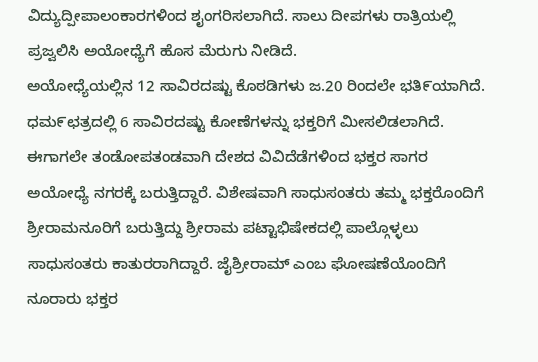ವಿದ್ಯುದ್ಪೀಪಾಲಂಕಾರಗಳಿಂದ ಶೖಂಗರಿಸಲಾಗಿದೆ. ಸಾಲು ದೀಪಗಳು ರಾತ್ರಿಯಲ್ಲಿ ಪ್ರಜ್ವಲಿಸಿ ಅಯೋಧ್ಯೆಗೆ ಹೊಸ ಮೆರುಗು ನೀಡಿದೆ.
ಅಯೋಧ್ಯೆಯಲ್ಲಿನ 12 ಸಾವಿರದಷ್ಟು ಕೊಠಡಿಗಳು ಜ.20 ರಿಂದಲೇ ಭತಿ೯ಯಾಗಿದೆ. ಧಮ೯ಛತ್ರದಲ್ಲಿ 6 ಸಾವಿರದಷ್ಟು ಕೋಣೆಗಳನ್ನು ಭಕ್ತರಿಗೆ ಮೀಸಲಿಡಲಾಗಿದೆ. ಈಗಾಗಲೇ ತಂಡೋಪತಂಡವಾಗಿ ದೇಶದ ವಿವಿದೆಡೆಗಳಿಂದ ಭಕ್ತರ ಸಾಗರ ಅಯೋಧ್ಯೆ ನಗರಕ್ಕೆ ಬರುತ್ತಿದ್ದಾರೆ. ವಿಶೇಷವಾಗಿ ಸಾಧುಸಂತರು ತಮ್ಮ ಭಕ್ತರೊಂದಿಗೆ ಶ್ರೀರಾಮನೂರಿಗೆ ಬರುತ್ತಿದ್ದು ಶ್ರೀರಾಮ ಪಟ್ಟಾಭಿಷೇಕದಲ್ಲಿ ಪಾಲ್ಗೊಳ್ಳಲು ಸಾಧುಸಂತರು ಕಾತುರರಾಗಿದ್ದಾರೆ. ಜೈಶ್ರೀರಾಮ್ ಎಂಬ ಘೋಷಣೆಯೊಂದಿಗೆ ನೂರಾರು ಭಕ್ತರ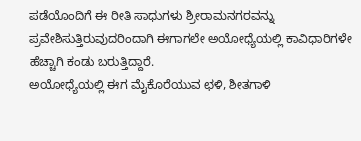ಪಡೆಯೊಂದಿಗೆ ಈ ರೀತಿ ಸಾಧುಗಳು ಶ್ರೀರಾಮನಗರವನ್ನು ಪ್ರವೇಶಿಸುತ್ತಿರುವುದರಿಂದಾಗಿ ಈಗಾಗಲೇ ಅಯೋಧ್ಯೆಯಲ್ಲಿ ಕಾವಿಧಾರಿಗಳೇ ಹೆಚ್ಚಾಗಿ ಕಂಡು ಬರುತ್ತಿದ್ದಾರೆ.
ಅಯೋಧ್ಯೆಯಲ್ಲಿ ಈಗ ಮೈಕೊರೆಯುವ ಛಳಿ, ಶೀತಗಾಳಿ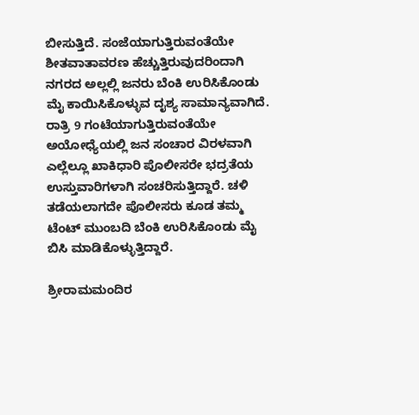ಬೀಸುತ್ತಿದೆ. ಸಂಜೆಯಾಗುತ್ತಿರುವಂತೆಯೇ ಶೀತವಾತಾವರಣ ಹೆಚ್ಚುತ್ತಿರುವುದರಿಂದಾಗಿ ನಗರದ ಅಲ್ಲಲ್ಲಿ ಜನರು ಬೆಂಕಿ ಉರಿಸಿಕೊಂಡು ಮೈ ಕಾಯಿಸಿಕೊಳ್ಳುವ ದೖಶ್ಯ ಸಾಮಾನ್ಯವಾಗಿದೆ. ರಾತ್ರಿ 9 ಗಂಟೆಯಾಗುತ್ತಿರುವಂತೆಯೇ ಅಯೋಧ್ಯೆಯಲ್ಲಿ ಜನ ಸಂಚಾರ ವಿರಳವಾಗಿ ಎಲ್ಲೆಲ್ಲೂ ಖಾಕಿಧಾರಿ ಪೊಲೀಸರೇ ಭದ್ರತೆಯ ಉಸ್ತುವಾರಿಗಳಾಗಿ ಸಂಚರಿಸುತ್ತಿದ್ದಾರೆ. ಚಳಿ ತಡೆಯಲಾಗದೇ ಪೊಲೀಸರು ಕೂಡ ತಮ್ಮ ಟೆಂಟ್ ಮುಂಬದಿ ಬೆಂಕಿ ಉರಿಸಿಕೊಂಡು ಮೈ ಬಿಸಿ ಮಾಡಿಕೊಳ್ಳುತ್ತಿದ್ದಾರೆ.

ಶ್ರೀರಾಮಮಂದಿರ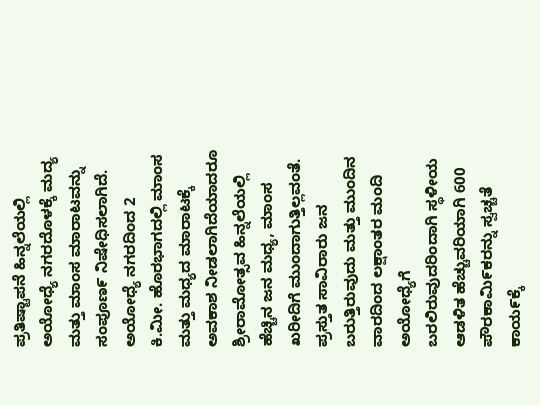ಪ್ರತಿಷ್ಟಾಪನೆ ಹಿನ್ನಲೆಯಲ್ಲಿ ಅಯೋಧ್ಯೆ ನಗರದೊಳಕ್ಕೆ ಮದ್ಯ ಮತ್ತು ಮಾಂಸ ಮಾರಾಟವನ್ನು ಸಂಪೂಣ೯ ನಿಷೇಧಿಸಲಾಗಿದೆ. ಅಯೋಧ್ಯೆ ನಗರದಿಂದ 2 ಕಿ.ಮೀ. ಹೊರಭಾಗದಲ್ಲಿ ಮಾಂಸ ಮತ್ತು ಮಧ್ಯದ ಮಾರಾಟಕ್ಕೆ ಅವಕಾಶ ನೀಡಲಾಗಿದೆಯಾದರೂ ಶ್ರೀರಾಮೋತ್ಸವ ಹಿನ್ನಲೆಯಲ್ಲಿ ಹೆಚ್ಚಿನ ಜನ ಮಧ್ಯ, ಮಾಂಸ ಖರೀದಿಗೆ ಮುಂದಾಗುತ್ತಿಲ್ಲವಂತೆ.
ಪ್ರಸ್ತುತ ಸಾವಿರಾರು ಜನ ಬರುತ್ತಿರುವುದು ಮತ್ತು ಮುಂದಿನ ವಾರದಿಂದ ಲಕ್ಷಾಂತರ ಮಂದಿ ಅಯೋಧ್ಯೆಗೆ ಬರಲಿರುವುದರಿಂದಾಗಿ ಸ್ಥಳೀಯ ಆಡಳಿತ ಹೆಚ್ಚುವರಿಯಾಗಿ 600 ಪೌರಕಾಮಿ೯ಕರನ್ನು ಸ್ವಚ್ಚತೆ ಕಾಯ೯ಕ್ಕೆ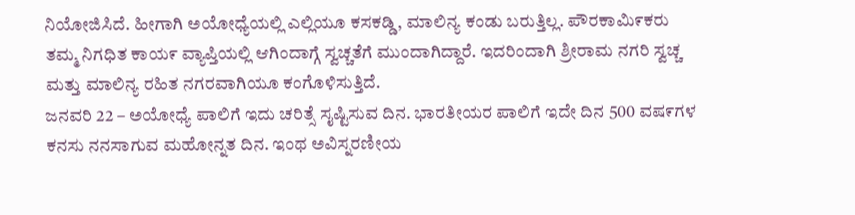ನಿಯೋಜಿಸಿದೆ. ಹೀಗಾಗಿ ಅಯೋಧ್ಯೆಯಲ್ಲಿ ಎಲ್ಲಿಯೂ ಕಸಕಡ್ಡಿ, ಮಾಲಿನ್ಯ ಕಂಡು ಬರುತ್ತಿಲ್ಲ. ಪೌರಕಾಮಿ೯ಕರು ತಮ್ಮ ನಿಗಧಿತ ಕಾಯ೯ ವ್ಯಾಪ್ತಿಯಲ್ಲಿ ಆಗಿಂದಾಗ್ಗೆ ಸ್ವಚ್ಚತೆಗೆ ಮುಂದಾಗಿದ್ದಾರೆ. ಇದರಿಂದಾಗಿ ಶ್ರೀರಾಮ ನಗರಿ ಸ್ವಚ್ಚ ಮತ್ತು ಮಾಲಿನ್ಯ ರಹಿತ ನಗರವಾಗಿಯೂ ಕಂಗೊಳಿಸುತ್ತಿದೆ.
ಜನವರಿ 22 – ಅಯೋಧ್ಯೆ ಪಾಲಿಗೆ ಇದು ಚರಿತ್ಸೆ ಸೖಷ್ಟಿಸುವ ದಿನ. ಭಾರತೀಯರ ಪಾಲಿಗೆ ಇದೇ ದಿನ 500 ವಷ೯ಗಳ ಕನಸು ನನಸಾಗುವ ಮಹೋನ್ನತ ದಿನ. ಇಂಥ ಅವಿಸ್ನರಣೀಯ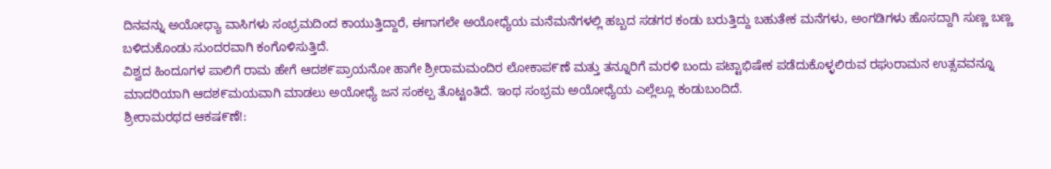ದಿನವನ್ನು ಅಯೋಧ್ಯಾ ವಾಸಿಗಳು ಸಂಭ್ರಮದಿಂದ ಕಾಯುತ್ತಿದ್ದಾರೆ, ಈಗಾಗಲೇ ಅಯೋಧ್ಯೆಯ ಮನೆಮನೆಗಳಲ್ಲಿ ಹಬ್ಬದ ಸಡಗರ ಕಂಡು ಬರುತ್ತಿದ್ದು ಬಹುತೇಕ ಮನೆಗಳು, ಅಂಗಡಿಗಳು ಹೊಸದ್ದಾಗಿ ಸುಣ್ಣ ಬಣ್ಣ ಬಳಿದುಕೊಂಡು ಸುಂದರವಾಗಿ ಕಂಗೊಳಿಸುತ್ತಿದೆ.
ವಿಶ್ವದ ಹಿಂದೂಗಳ ಪಾಲಿಗೆ ರಾಮ ಹೇಗೆ ಆದಶ೯ಪ್ರಾಯನೋ ಹಾಗೇ ಶ್ರೀರಾಮಮಂದಿರ ಲೋಕಾಪ೯ಣೆ ಮತ್ತು ತನ್ನೂರಿಗೆ ಮರಳಿ ಬಂದು ಪಟ್ಟಾಭಿಷೇಕ ಪಡೆದುಕೊಳ್ಳಲಿರುವ ರಘುರಾಮನ ಉತ್ಸವವನ್ನೂ ಮಾದರಿಯಾಗಿ ಆದಶ೯ಮಯವಾಗಿ ಮಾಡಲು ಅಯೋಧ್ಯೆ ಜನ ಸಂಕಲ್ಪ ತೊಟ್ಟಂತಿದೆ. ಇಂಥ ಸಂಭ್ರಮ ಅಯೋಧ್ಯೆಯ ಎಲ್ಲೆಲ್ಲೂ ಕಂಡುಬಂದಿದೆ.
ಶ್ರೀರಾಮರಥದ ಆಕಷ೯ಣೆ!: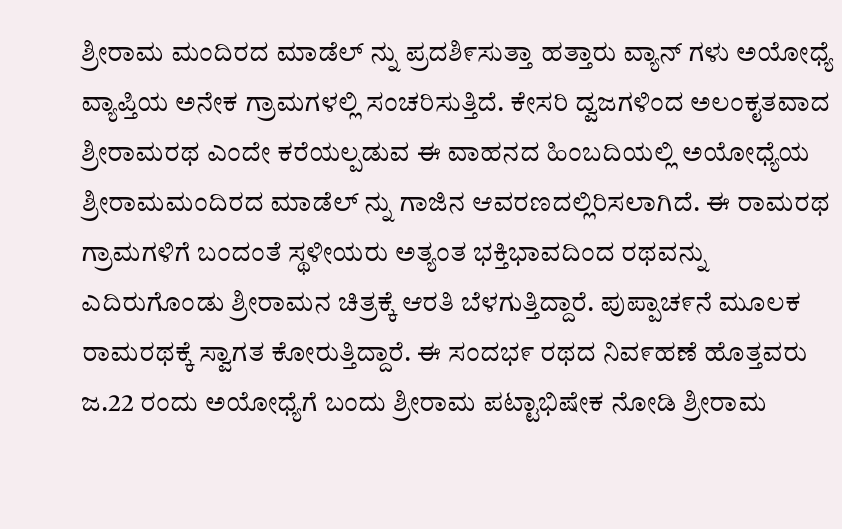ಶ್ರೀರಾಮ ಮಂದಿರದ ಮಾಡೆಲ್ ನ್ನು ಪ್ರದಶಿ೯ಸುತ್ತಾ ಹತ್ತಾರು ವ್ಯಾನ್ ಗಳು ಅಯೋಧ್ಯೆ ವ್ಯಾಪ್ತಿಯ ಅನೇಕ ಗ್ರಾಮಗಳಲ್ಲಿ ಸಂಚರಿಸುತ್ತಿದೆ. ಕೇಸರಿ ದ್ವಜಗಳಿಂದ ಅಲಂಕೖತವಾದ ಶ್ರೀರಾಮರಥ ಎಂದೇ ಕರೆಯಲ್ಪಡುವ ಈ ವಾಹನದ ಹಿಂಬದಿಯಲ್ಲಿ ಅಯೋಧ್ಯೆಯ ಶ್ರೀರಾಮಮಂದಿರದ ಮಾಡೆಲ್ ನ್ನು ಗಾಜಿನ ಆವರಣದಲ್ಲಿರಿಸಲಾಗಿದೆ. ಈ ರಾಮರಥ ಗ್ರಾಮಗಳಿಗೆ ಬಂದಂತೆ ಸ್ಥಳೀಯರು ಅತ್ಯಂತ ಭಕ್ತಿಭಾವದಿಂದ ರಥವನ್ನು ಎದಿರುಗೊಂಡು ಶ್ರೀರಾಮನ ಚಿತ್ರಕ್ಕೆ ಆರತಿ ಬೆಳಗುತ್ತಿದ್ದಾರೆ. ಪುಪ್ಪಾಚ೯ನೆ ಮೂಲಕ ರಾಮರಥಕ್ಕೆ ಸ್ವಾಗತ ಕೋರುತ್ತಿದ್ದಾರೆ. ಈ ಸಂದಭ೯ ರಥದ ನಿವ೯ಹಣೆ ಹೊತ್ತವರು ಜ.22 ರಂದು ಅಯೋಧ್ಯೆಗೆ ಬಂದು ಶ್ರೀರಾಮ ಪಟ್ಟಾಭಿಷೇಕ ನೋಡಿ ಶ್ರೀರಾಮ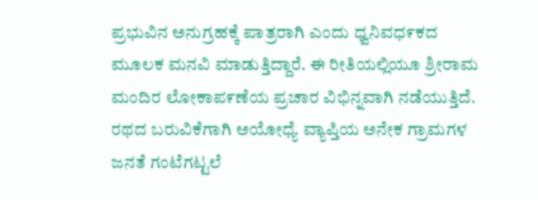ಪ್ರಭುವಿನ ಅನುಗ್ರಹಕ್ಕೆ ಪಾತ್ರರಾಗಿ ಎಂದು ಧ್ವನಿವಧ೯ಕದ ಮೂಲಕ ಮನವಿ ಮಾಡುತ್ತಿದ್ದಾರೆ. ಈ ರೀತಿಯಲ್ಲಿಯೂ ಶ್ರೀರಾಮ ಮಂದಿರ ಲೋಕಾಪ೯ಣೆಯ ಪ್ರಚಾರ ವಿಭಿನ್ನವಾಗಿ ನಡೆಯುತ್ತಿದೆ.
ರಥದ ಬರುವಿಕೆಗಾಗಿ ಅಯೋಧ್ಯೆ ವ್ಯಾಪ್ತಿಯ ಅನೇಕ ಗ್ರಾಮಗಳ ಜನತೆ ಗಂಟೆಗಟ್ಟಲೆ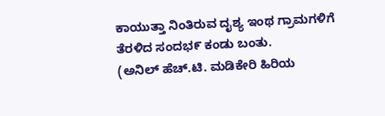ಕಾಯುತ್ತಾ ನಿಂತಿರುವ ದೖಶ್ಯ ಇಂಥ ಗ್ರಾಮಗಳಿಗೆ ತೆರಳಿದ ಸಂದಭ೯ ಕಂಡು ಬಂತು.
(ಅನಿಲ್ ಹೆಚ್.ಟಿ. ಮಡಿಕೇರಿ ಹಿರಿಯ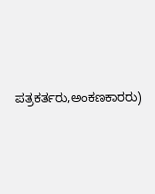ಪತ್ರಕರ್ತರು,ಅಂಕಣಕಾರರು)